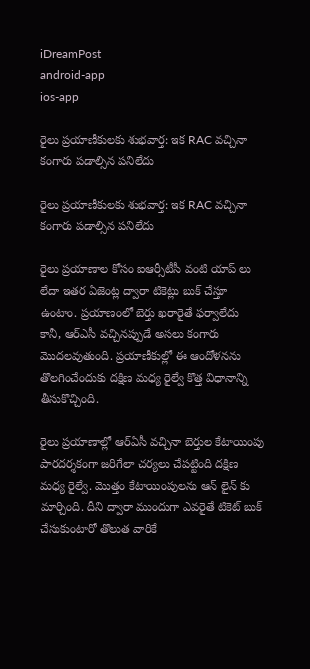iDreamPost
android-app
ios-app

రైలు ప్రయాణీకులకు శుభవార్త: ఇక RAC వచ్చినా కంగారు పడాల్సిన పనిలేదు

రైలు ప్రయాణీకులకు శుభవార్త: ఇక RAC వచ్చినా కంగారు పడాల్సిన పనిలేదు

రైలు ప్రయాణాల కోసం ఐఆర్సీటీసీ వంటి యాప్ లు లేదా ఇతర ఏజెంట్ల ద్వారా టికెట్లు బుక్ చేస్తూ ఉంటాం. ప్రయాణంలో బెర్తు ఖరారైతే ఫర్వాలేదు కానీ, ఆర్ఎసీ వచ్చినప్పుడే అసలు కంగారు మొదలవుతుంది. ప్రయాణీకుల్లో ఈ ఆందోళనను తొలగించేందుకు దక్షిణ మధ్య రైల్వే కొత్త విధానాన్ని తీసుకొచ్చింది.

రైలు ప్రయాణాల్లో ఆర్ఏసీ వచ్చినా బెర్తుల కేటాయింపు పారదర్శకంగా జరిగేలా చర్యలు చేపట్టింది దక్షిణ మధ్య రైల్వే. మొత్తం కేటాయింపులను ఆన్ లైన్ కు మార్చింది. దీని ద్వారా ముందుగా ఎవరైతే టికెట్ బుక్ చేసుకుంటారో తొలుత వారికే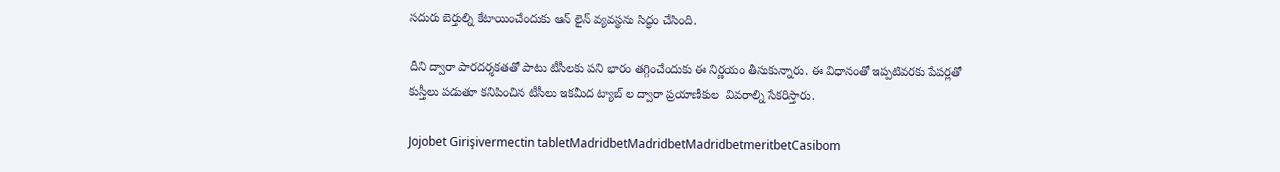సదురు బెర్తుల్ని కేటాయించేందుకు ఆన్ లైన్ వ్యవస్థను సిద్ధం చేసింది.

దీని ద్వారా పారదర్శకతతో పాటు టీసీలకు పని భారం తగ్గించేందుకు ఈ నిర్ణయం తీసుకున్నారు. ఈ విధానంతో ఇప్పటివరకు పేపర్లతో కుస్తీలు పడుతూ కనిపించిన టీసీలు ఇకమీద ట్యాబ్ ల ద్వారా ప్రయాణీకుల  వివరాల్ని సేకరిస్తారు.

Jojobet Girişivermectin tabletMadridbetMadridbetMadridbetmeritbetCasibom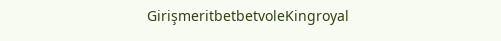GirişmeritbetbetvoleKingroyal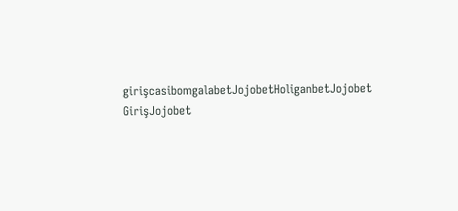girişcasibomgalabetJojobetHoliganbetJojobet GirişJojobet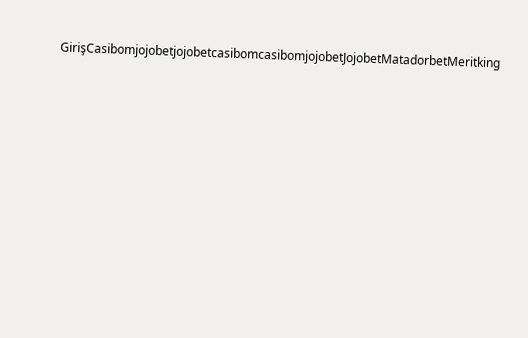GirişCasibomjojobetjojobetcasibomcasibomjojobetJojobetMatadorbetMeritking